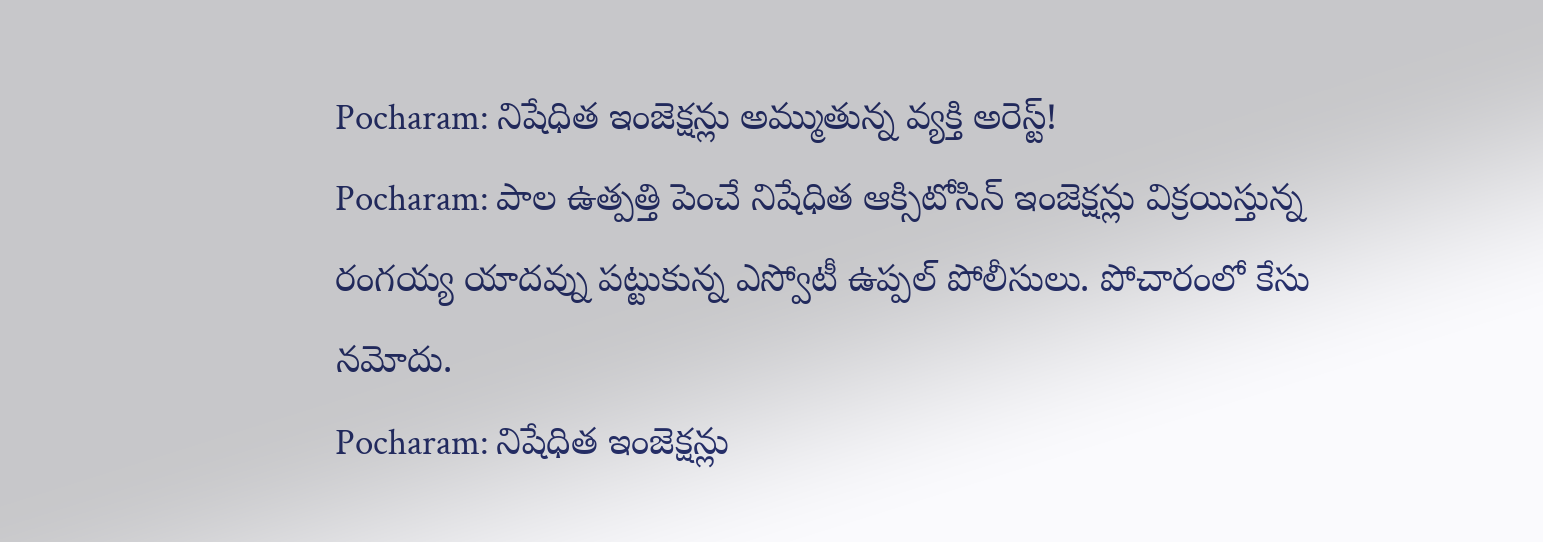Pocharam: నిషేధిత ఇంజెక్షన్లు అమ్ముతున్న వ్యక్తి అరెస్ట్!
Pocharam: పాల ఉత్పత్తి పెంచే నిషేధిత ఆక్సిటోసిన్ ఇంజెక్షన్లు విక్రయిస్తున్న రంగయ్య యాదవ్ను పట్టుకున్న ఎస్వోటీ ఉప్పల్ పోలీసులు. పోచారంలో కేసు నమోదు.
Pocharam: నిషేధిత ఇంజెక్షన్లు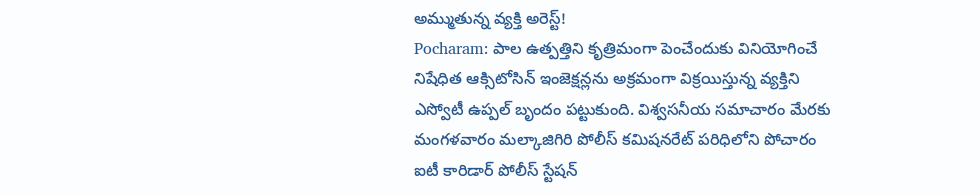అమ్ముతున్న వ్యక్తి అరెస్ట్!
Pocharam: పాల ఉత్పత్తిని కృత్రిమంగా పెంచేందుకు వినియోగించే నిషేధిత ఆక్సిటోసిన్ ఇంజెక్షన్లను అక్రమంగా విక్రయిస్తున్న వ్యక్తిని ఎస్వోటీ ఉప్పల్ బృందం పట్టుకుంది. విశ్వసనీయ సమాచారం మేరకు మంగళవారం మల్కాజిగిరి పోలీస్ కమిషనరేట్ పరిధిలోని పోచారం ఐటీ కారిడార్ పోలీస్ స్టేషన్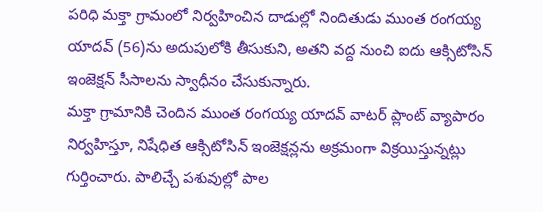పరిధి మక్తా గ్రామంలో నిర్వహించిన దాడుల్లో నిందితుడు ముంత రంగయ్య యాదవ్ (56)ను అదుపులోకి తీసుకుని, అతని వద్ద నుంచి ఐదు ఆక్సిటోసిన్ ఇంజెక్షన్ సీసాలను స్వాధీనం చేసుకున్నారు.
మక్తా గ్రామానికి చెందిన ముంత రంగయ్య యాదవ్ వాటర్ ప్లాంట్ వ్యాపారం నిర్వహిస్తూ, నిషేధిత ఆక్సిటోసిన్ ఇంజెక్షన్లను అక్రమంగా విక్రయిస్తున్నట్లు గుర్తించారు. పాలిచ్చే పశువుల్లో పాల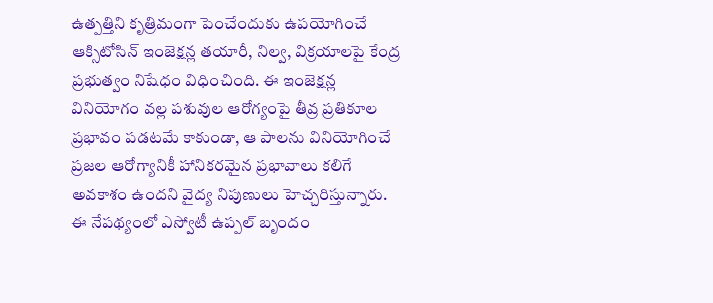ఉత్పత్తిని కృత్రిమంగా పెంచేందుకు ఉపయోగించే ఆక్సిటోసిన్ ఇంజెక్షన్ల తయారీ, నిల్వ, విక్రయాలపై కేంద్ర ప్రభుత్వం నిషేధం విధించింది. ఈ ఇంజెక్షన్ల వినియోగం వల్ల పశువుల ఆరోగ్యంపై తీవ్ర ప్రతికూల ప్రభావం పడటమే కాకుండా, ఆ పాలను వినియోగించే ప్రజల ఆరోగ్యానికీ హానికరమైన ప్రభావాలు కలిగే అవకాశం ఉందని వైద్య నిపుణులు హెచ్చరిస్తున్నారు.
ఈ నేపథ్యంలో ఎస్వోటీ ఉప్పల్ బృందం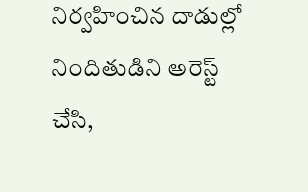నిర్వహించిన దాడుల్లో నిందితుడిని అరెస్ట్ చేసి,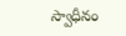స్వాధీనం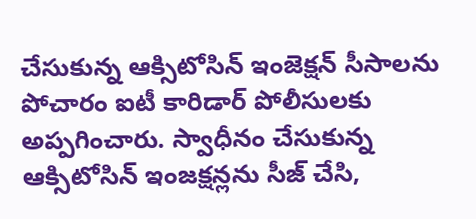చేసుకున్న ఆక్సిటోసిన్ ఇంజెక్షన్ సీసాలను పోచారం ఐటీ కారిడార్ పోలీసులకు అప్పగించారు. స్వాధీనం చేసుకున్న ఆక్సిటోసిన్ ఇంజక్షన్లను సీజ్ చేసి,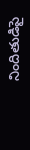నిందితుడిపై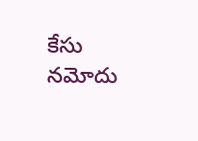కేసు నమోదు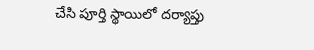చేసి పూర్తి స్థాయిలో దర్యాప్తు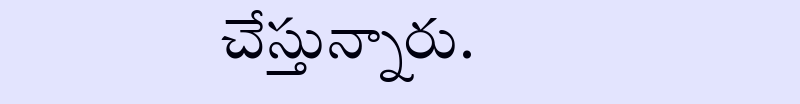చేస్తున్నారు.